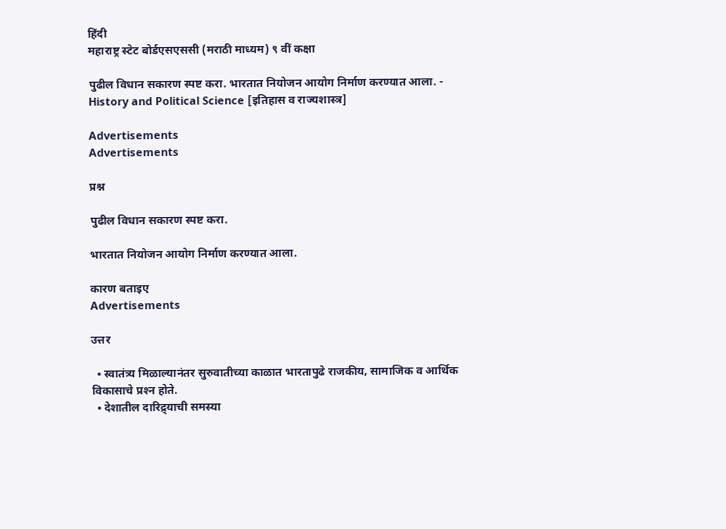हिंदी
महाराष्ट्र स्टेट बोर्डएसएससी (मराठी माध्यम) ९ वीं कक्षा

पुढील विधान सकारण स्पष्ट करा. भारतात नियोजन आयोग निर्माण करण्यात आला. - History and Political Science [इतिहास व राज्यशास्त्र]

Advertisements
Advertisements

प्रश्न

पुढील विधान सकारण स्पष्ट करा.

भारतात नियोजन आयोग निर्माण करण्यात आला.

कारण बताइए
Advertisements

उत्तर

  • स्वातंत्र्य मिळाल्यानंतर सुरुवातीच्या काळात भारतापुढे राजकीय, सामाजिक व आर्थिक विकासाचे प्रश्‍न होते.
  • देशातील दारिद्र्याची समस्या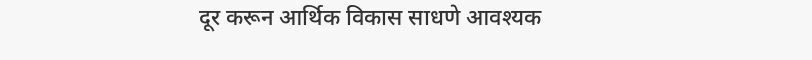दूर करून आर्थिक विकास साधणे आवश्यक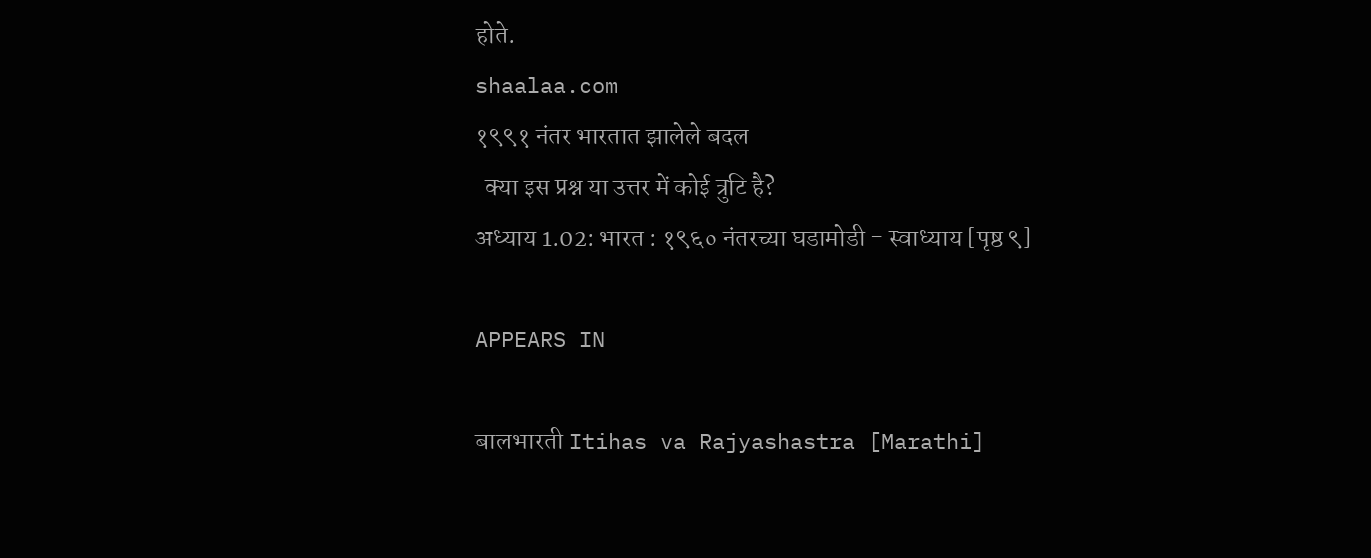होते.
shaalaa.com
१९९१ नंतर भारतात झालेले बदल
  क्या इस प्रश्न या उत्तर में कोई त्रुटि है?
अध्याय 1.02: भारत : १९६० नंतरच्या घडामोडी - स्वाध्याय [पृष्ठ ९]

APPEARS IN

बालभारती Itihas va Rajyashastra [Marathi]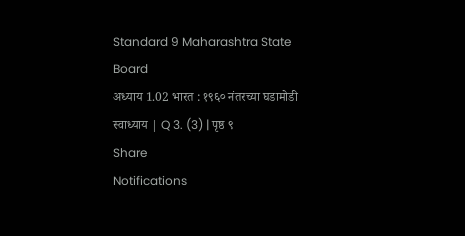Standard 9 Maharashtra State Board
अध्याय 1.02 भारत : १९६० नंतरच्या घडामोडी
स्वाध्याय | Q 3. (3) | पृष्ठ ९
Share
Notifications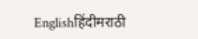Englishहिंदीमराठी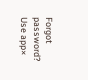Forgot password?
Use app×